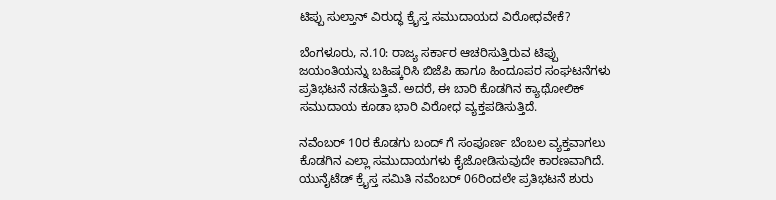ಟಿಪ್ಪು ಸುಲ್ತಾನ್ ವಿರುದ್ಧ ಕ್ರೈಸ್ತ ಸಮುದಾಯದ ವಿರೋಧವೇಕೆ?

ಬೆಂಗಳೂರು, ನ.10: ರಾಜ್ಯ ಸರ್ಕಾರ ಆಚರಿಸುತ್ತಿರುವ ಟಿಪ್ಪು ಜಯಂತಿಯನ್ನು ಬಹಿಷ್ಕರಿಸಿ ಬಿಜೆಪಿ ಹಾಗೂ ಹಿಂದೂಪರ ಸಂಘಟನೆಗಳು ಪ್ರತಿಭಟನೆ ನಡೆಸುತ್ತಿವೆ. ಅದರೆ, ಈ ಬಾರಿ ಕೊಡಗಿನ ಕ್ಯಾಥೋಲಿಕ್ ಸಮುದಾಯ ಕೂಡಾ ಭಾರಿ ವಿರೋಧ ವ್ಯಕ್ತಪಡಿಸುತ್ತಿದೆ.

ನವೆಂಬರ್ 10ರ ಕೊಡಗು ಬಂದ್ ಗೆ ಸಂಪೂರ್ಣ ಬೆಂಬಲ ವ್ಯಕ್ತವಾಗಲು ಕೊಡಗಿನ ಎಲ್ಲಾ ಸಮುದಾಯಗಳು ಕೈಜೋಡಿಸುವುದೇ ಕಾರಣವಾಗಿದೆ. ಯುನೈಟೆಡ್ ಕ್ರೈಸ್ತ ಸಮಿತಿ ನವೆಂಬರ್ 06ರಿಂದಲೇ ಪ್ರತಿಭಟನೆ ಶುರು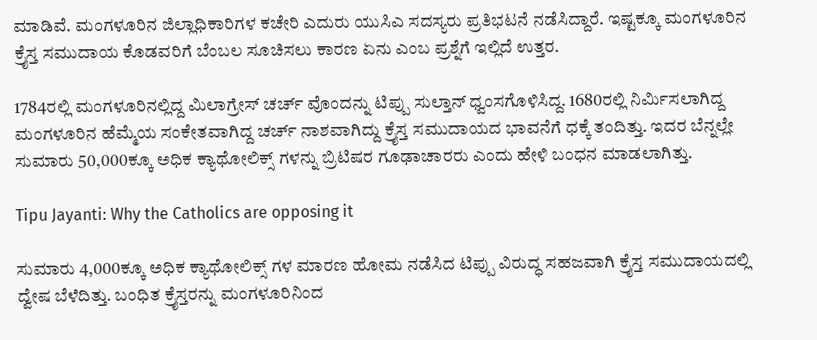ಮಾಡಿವೆ. ಮಂಗಳೂರಿನ ಜಿಲ್ಲಾಧಿಕಾರಿಗಳ ಕಚೇರಿ ಎದುರು ಯುಸಿಎ ಸದಸ್ಯರು ಪ್ರತಿಭಟನೆ ನಡೆಸಿದ್ದಾರೆ. ಇಷ್ಟಕ್ಕೂ ಮಂಗಳೂರಿನ ಕ್ರೈಸ್ತ ಸಮುದಾಯ ಕೊಡವರಿಗೆ ಬೆಂಬಲ ಸೂಚಿಸಲು ಕಾರಣ ಏನು ಎಂಬ ಪ್ರಶ್ನೆಗೆ ಇಲ್ಲಿದೆ ಉತ್ತರ.

1784ರಲ್ಲಿ ಮಂಗಳೂರಿನಲ್ಲಿದ್ದ ಮಿಲಾಗ್ರೇಸ್ ಚರ್ಚ್ ವೊಂದನ್ನು ಟಿಪ್ಪು ಸುಲ್ತಾನ್ ಧ್ವಂಸಗೊಳಿಸಿದ್ದ. 1680ರಲ್ಲಿ ನಿರ್ಮಿಸಲಾಗಿದ್ದ ಮಂಗಳೂರಿನ ಹೆಮ್ಮೆಯ ಸಂಕೇತವಾಗಿದ್ದ ಚರ್ಚ್ ನಾಶವಾಗಿದ್ದು ಕ್ರೈಸ್ತ ಸಮುದಾಯದ ಭಾವನೆಗೆ ಧಕ್ಕೆ ತಂದಿತ್ತು. ಇದರ ಬೆನ್ನಲ್ಲೇ ಸುಮಾರು 50,000ಕ್ಕೂ ಅಧಿಕ ಕ್ಯಾಥೋಲಿಕ್ಸ್ ಗಳನ್ನು ಬ್ರಿಟಿಷರ ಗೂಢಾಚಾರರು ಎಂದು ಹೇಳಿ ಬಂಧನ ಮಾಡಲಾಗಿತ್ತು.

Tipu Jayanti: Why the Catholics are opposing it

ಸುಮಾರು 4,000ಕ್ಕೂ ಅಧಿಕ ಕ್ಯಾಥೋಲಿಕ್ಸ್ ಗಳ ಮಾರಣ ಹೋಮ ನಡೆಸಿದ ಟಿಪ್ಪು ವಿರುದ್ಧ ಸಹಜವಾಗಿ ಕ್ರೈಸ್ತ ಸಮುದಾಯದಲ್ಲಿ ದ್ವೇಷ ಬೆಳೆದಿತ್ತು. ಬಂಧಿತ ಕ್ರೈಸ್ತರನ್ನು ಮಂಗಳೂರಿನಿಂದ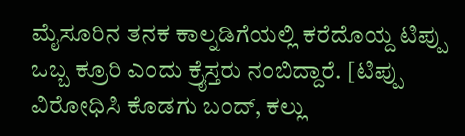ಮೈಸೂರಿನ ತನಕ ಕಾಲ್ನಡಿಗೆಯಲ್ಲಿ ಕರೆದೊಯ್ದ ಟಿಪ್ಪು ಒಬ್ಬ ಕ್ರೂರಿ ಎಂದು ಕ್ರೈಸ್ತರು ನಂಬಿದ್ದಾರೆ. [ಟಿಪ್ಪು ವಿರೋಧಿಸಿ ಕೊಡಗು ಬಂದ್, ಕಲ್ಲು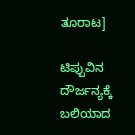ತೂರಾಟ]

ಟಿಪ್ಪುವಿನ ದೌರ್ಜನ್ಯಕ್ಕೆ ಬಲಿಯಾದ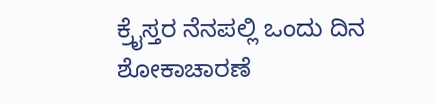ಕ್ರೈಸ್ತರ ನೆನಪಲ್ಲಿ ಒಂದು ದಿನ ಶೋಕಾಚಾರಣೆ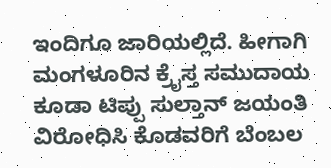ಇಂದಿಗೂ ಜಾರಿಯಲ್ಲಿದೆ. ಹೀಗಾಗಿ ಮಂಗಳೂರಿನ ಕ್ರೈಸ್ತ ಸಮುದಾಯ ಕೂಡಾ ಟಿಪ್ಪು ಸುಲ್ತಾನ್ ಜಯಂತಿ ವಿರೋಧಿಸಿ ಕೊಡವರಿಗೆ ಬೆಂಬಲ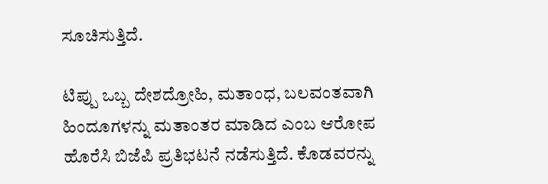ಸೂಚಿಸುತ್ತಿದೆ.

ಟಿಪ್ಪು ಒಬ್ಬ ದೇಶದ್ರೋಹಿ, ಮತಾಂಧ, ಬಲವಂತವಾಗಿ ಹಿಂದೂಗಳನ್ನು ಮತಾಂತರ ಮಾಡಿದ ಎಂಬ ಆರೋಪ ಹೊರೆಸಿ ಬಿಜೆಪಿ ಪ್ರತಿಭಟನೆ ನಡೆಸುತ್ತಿದೆ. ಕೊಡವರನ್ನು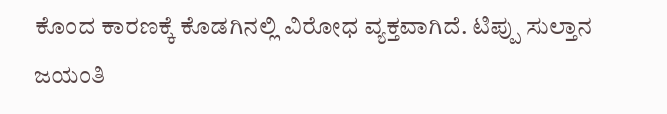ಕೊಂದ ಕಾರಣಕ್ಕೆ ಕೊಡಗಿನಲ್ಲಿ ವಿರೋಧ ವ್ಯಕ್ತವಾಗಿದೆ. ಟಿಪ್ಪು ಸುಲ್ತಾನ ಜಯಂತಿ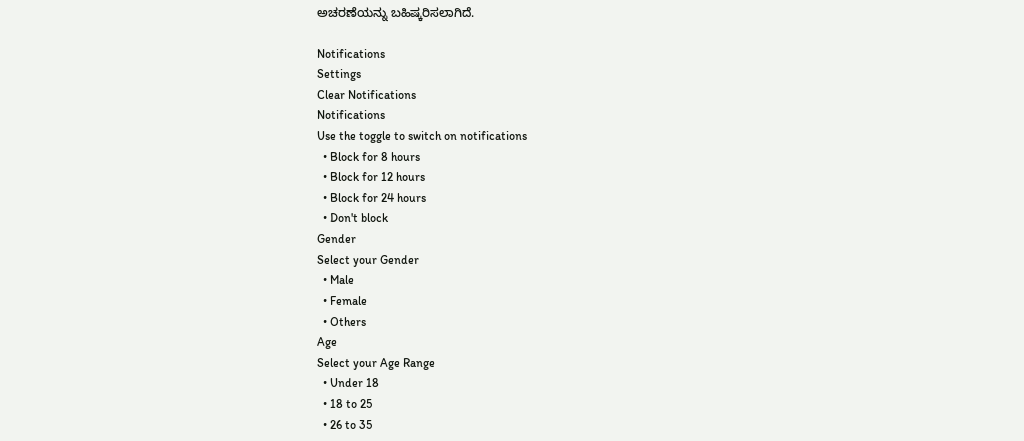ಅಚರಣೆಯನ್ನು ಬಹಿಷ್ಕರಿಸಲಾಗಿದೆ.

Notifications
Settings
Clear Notifications
Notifications
Use the toggle to switch on notifications
  • Block for 8 hours
  • Block for 12 hours
  • Block for 24 hours
  • Don't block
Gender
Select your Gender
  • Male
  • Female
  • Others
Age
Select your Age Range
  • Under 18
  • 18 to 25
  • 26 to 35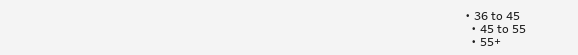• 36 to 45
  • 45 to 55
  • 55+